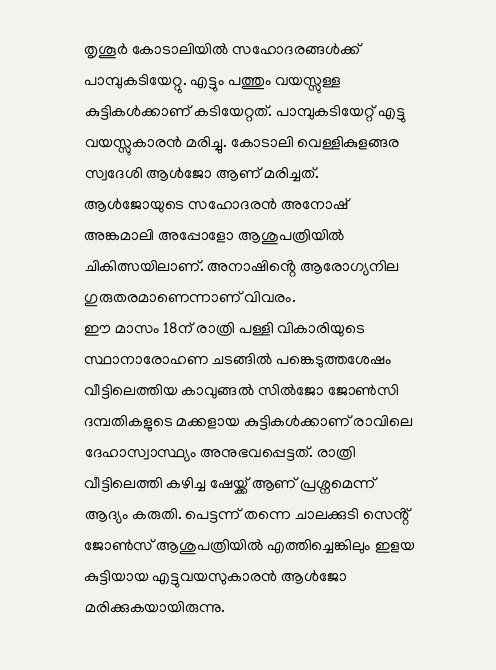തൃശൂർ കോടാലിയിൽ സഹോദരങ്ങൾക്ക് പാമ്പുകടിയേറ്റു. എട്ടും പത്തും വയസ്സുള്ള കുട്ടികൾക്കാണ് കടിയേറ്റത്. പാമ്പുകടിയേറ്റ് എട്ടു വയസ്സുകാരൻ മരിച്ചു. കോടാലി വെള്ളികുളങ്ങര സ്വദേശി ആൾജോ ആണ് മരിച്ചത്. ആൾജോയുടെ സഹോദരൻ അനോഷ് അങ്കമാലി അപ്പോളോ ആശുപത്രിയിൽ ചികിത്സയിലാണ്. അനാഷിൻ്റെ ആരോഗ്യനില ഗുരുതരമാണെന്നാണ് വിവരം.
ഈ മാസം 18ന് രാത്രി പള്ളി വികാരിയുടെ സ്ഥാനാരോഹണ ചടങ്ങിൽ പങ്കെടുത്തശേഷം വീട്ടിലെത്തിയ കാവുങ്ങൽ സിൽജോ ജോൺസി ദമ്പതികളുടെ മക്കളായ കുട്ടികൾക്കാണ് രാവിലെ ദേഹാസ്വാസ്ഥ്യം അനുഭവപ്പെട്ടത്. രാത്രി വീട്ടിലെത്തി കഴിച്ച ഷേയ്ക്ക് ആണ് പ്രശ്നമെന്ന് ആദ്യം കരുതി. പെട്ടന്ന് തന്നെ ചാലക്കുടി സെൻ്റ് ജോൺസ് ആശുപത്രിയിൽ എത്തിച്ചെങ്കിലും ഇളയ കുട്ടിയായ എട്ടുവയസുകാരൻ ആൾജോ മരിക്കുകയായിരുന്നു.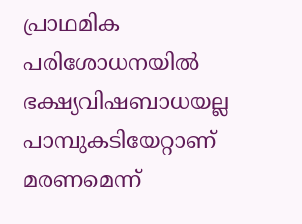പ്രാഥമിക പരിശോധനയിൽ ഭക്ഷ്യവിഷബാധയല്ല പാമ്പുകടിയേറ്റാണ് മരണമെന്ന്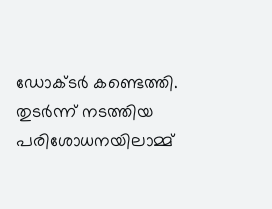ഡോക്ടർ കണ്ടെത്തി.
തുടർന്ന് നടത്തിയ പരിശോധനയിലാമ്മ്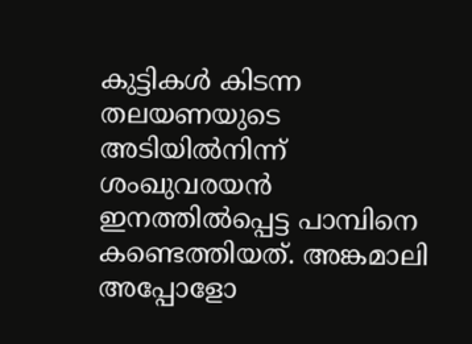കുട്ടികൾ കിടന്ന തലയണയുടെ അടിയിൽനിന്ന് ശംഖുവരയൻ ഇനത്തിൽപ്പെട്ട പാമ്പിനെ കണ്ടെത്തിയത്. അങ്കമാലി അപ്പോളോ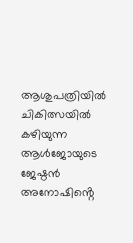ആശുപത്രിയിൽ ചികിത്സയിൽ കഴിയുന്ന ആൾജോയുടെ ജേഷ്ഠൻ അനോഷിൻ്റെ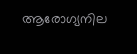ആരോഗ്യനില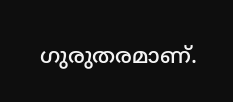ഗുരുതരമാണ്.